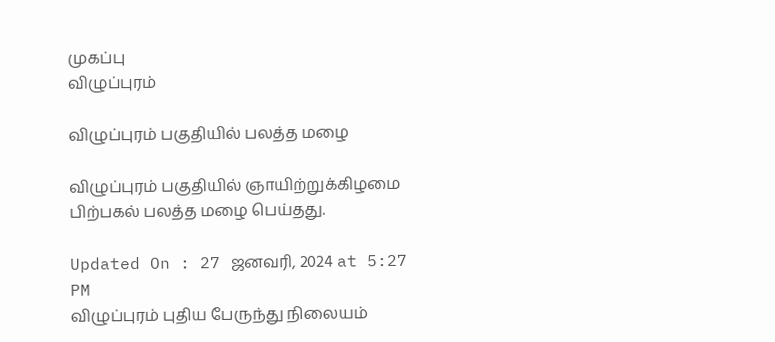முகப்பு
விழுப்புரம்

விழுப்புரம் பகுதியில் பலத்த மழை

விழுப்புரம் பகுதியில் ஞாயிற்றுக்கிழமை பிற்பகல் பலத்த மழை பெய்தது.

Updated On : 27 ஜனவரி, 2024 at 5:27 PM
விழுப்புரம் புதிய பேருந்து நிலையம்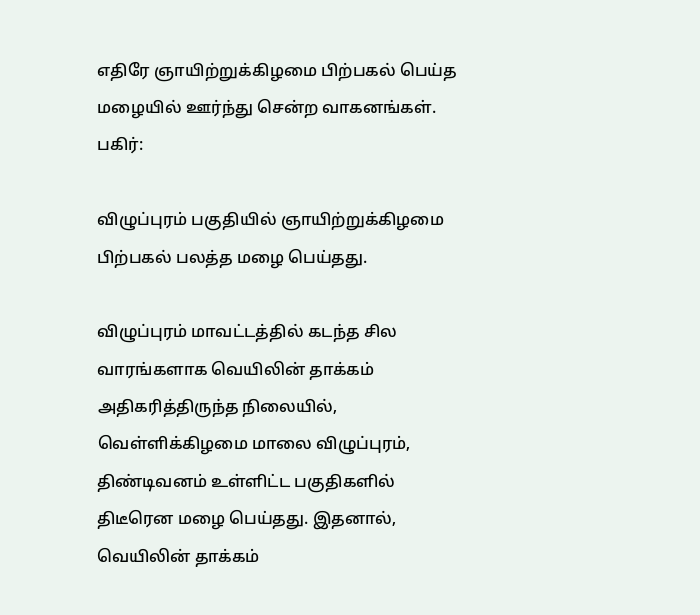எதிரே ஞாயிற்றுக்கிழமை பிற்பகல் பெய்த மழையில் ஊர்ந்து சென்ற வாகனங்கள்.
பகிர்:

விழுப்புரம் பகுதியில் ஞாயிற்றுக்கிழமை பிற்பகல் பலத்த மழை பெய்தது.

விழுப்புரம் மாவட்டத்தில் கடந்த சில வாரங்களாக வெயிலின் தாக்கம் அதிகரித்திருந்த நிலையில், வெள்ளிக்கிழமை மாலை விழுப்புரம், திண்டிவனம் உள்ளிட்ட பகுதிகளில் திடீரென மழை பெய்தது. இதனால், வெயிலின் தாக்கம்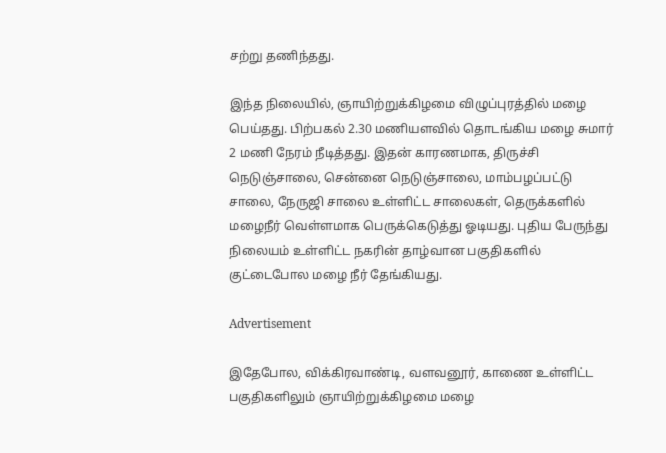சற்று தணிந்தது.

இந்த நிலையில், ஞாயிற்றுக்கிழமை விழுப்புரத்தில் மழை பெய்தது. பிற்பகல் 2.30 மணியளவில் தொடங்கிய மழை சுமார் 2 மணி நேரம் நீடித்தது. இதன் காரணமாக, திருச்சி நெடுஞ்சாலை, சென்னை நெடுஞ்சாலை, மாம்பழப்பட்டு சாலை, நேருஜி சாலை உள்ளிட்ட சாலைகள், தெருக்களில் மழைநீர் வெள்ளமாக பெருக்கெடுத்து ஓடியது. புதிய பேருந்து நிலையம் உள்ளிட்ட நகரின் தாழ்வான பகுதிகளில் குட்டைபோல மழை நீர் தேங்கியது.

Advertisement

இதேபோல, விக்கிரவாண்டி, வளவனூர், காணை உள்ளிட்ட பகுதிகளிலும் ஞாயிற்றுக்கிழமை மழை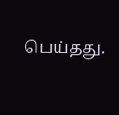பெய்தது.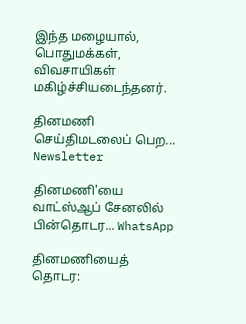இந்த மழையால், பொதுமக்கள், விவசாயிகள் மகிழ்ச்சியடைந்தனர்.

தினமணி செய்திமடலைப் பெற... Newsletter

தினமணி'யை வாட்ஸ்ஆப் சேனலில் பின்தொடர... WhatsApp

தினமணியைத் தொடர: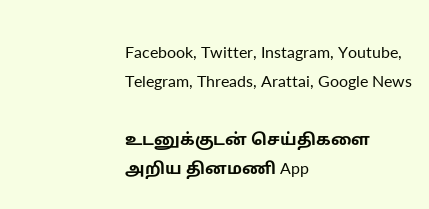Facebook, Twitter, Instagram, Youtube, Telegram, Threads, Arattai, Google News

உடனுக்குடன் செய்திகளை அறிய தினமணி App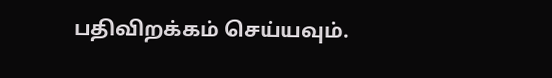பதிவிறக்கம் செய்யவும்.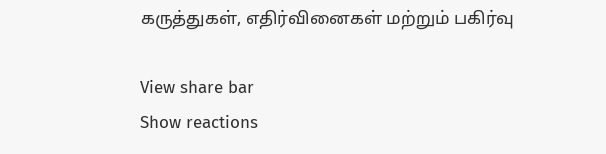கருத்துகள், எதிர்வினைகள் மற்றும் பகிர்வு

View share bar
Show reactions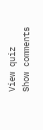View quiz
Show comments